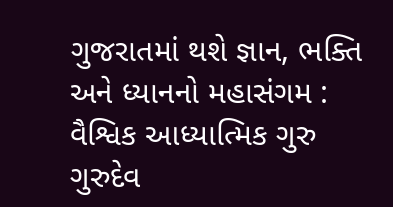ગુજરાતમાં થશે જ્ઞાન, ભક્તિ અને ધ્યાનનો મહાસંગમ : વૈશ્વિક આધ્યાત્મિક ગુરુ ગુરુદેવ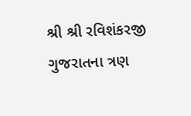શ્રી શ્રી રવિશંકરજી ગુજરાતના ત્રણ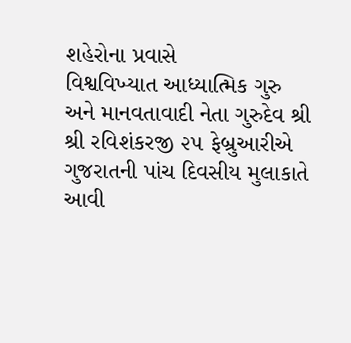શહેરોના પ્રવાસે
વિશ્વવિખ્યાત આધ્યાત્મિક ગુરુ અને માનવતાવાદી નેતા ગુરુદેવ શ્રી શ્રી રવિશંકરજી ૨૫ ફેબ્રુઆરીએ ગુજરાતની પાંચ દિવસીય મુલાકાતે આવી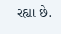રહ્યા છે.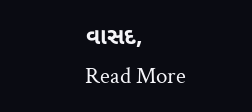વાસદ,
Read More